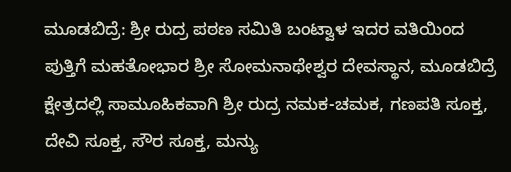ಮೂಡಬಿದ್ರೆ: ಶ್ರೀ ರುದ್ರ ಪಠಣ ಸಮಿತಿ ಬಂಟ್ವಾಳ ಇದರ ವತಿಯಿಂದ ಪುತ್ತಿಗೆ ಮಹತೋಭಾರ ಶ್ರೀ ಸೋಮನಾಥೇಶ್ವರ ದೇವಸ್ಥಾನ, ಮೂಡಬಿದ್ರೆ ಕ್ಷೇತ್ರದಲ್ಲಿ ಸಾಮೂಹಿಕವಾಗಿ ಶ್ರೀ ರುದ್ರ ನಮಕ-ಚಮಕ, ಗಣಪತಿ ಸೂಕ್ತ, ದೇವಿ ಸೂಕ್ತ, ಸೌರ ಸೂಕ್ತ, ಮನ್ಯು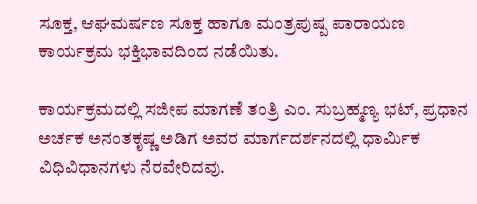ಸೂಕ್ತ, ಆಘಮರ್ಷಣ ಸೂಕ್ತ ಹಾಗೂ ಮಂತ್ರಪುಷ್ಪ ಪಾರಾಯಣ ಕಾರ್ಯಕ್ರಮ ಭಕ್ತಿಭಾವದಿಂದ ನಡೆಯಿತು.

ಕಾರ್ಯಕ್ರಮದಲ್ಲಿ ಸಜೀಪ ಮಾಗಣೆ ತಂತ್ರಿ ಎಂ. ಸುಬ್ರಹ್ಮಣ್ಯ ಭಟ್, ಪ್ರಧಾನ ಅರ್ಚಕ ಅನಂತಕೃಷ್ಣ ಅಡಿಗ ಅವರ ಮಾರ್ಗದರ್ಶನದಲ್ಲಿ ಧಾರ್ಮಿಕ ವಿಧಿವಿಧಾನಗಳು ನೆರವೇರಿದವು.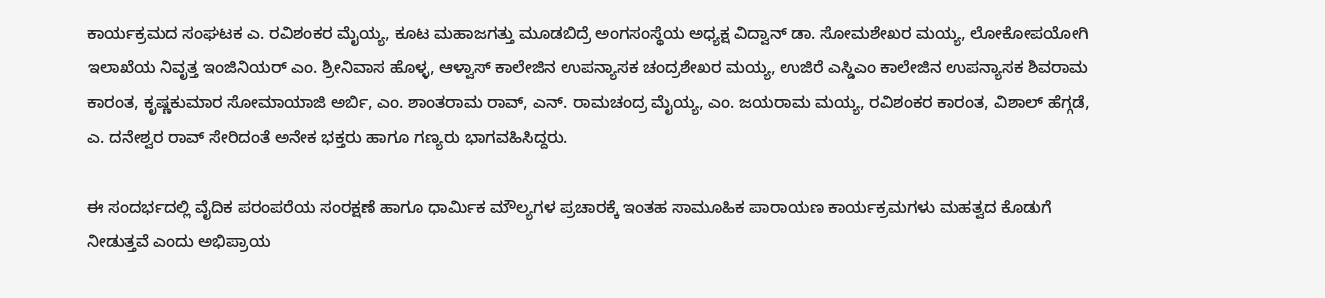ಕಾರ್ಯಕ್ರಮದ ಸಂಘಟಕ ಎ. ರವಿಶಂಕರ ಮೈಯ್ಯ, ಕೂಟ ಮಹಾಜಗತ್ತು ಮೂಡಬಿದ್ರೆ ಅಂಗಸಂಸ್ಥೆಯ ಅಧ್ಯಕ್ಷ ವಿದ್ವಾನ್ ಡಾ. ಸೋಮಶೇಖರ ಮಯ್ಯ, ಲೋಕೋಪಯೋಗಿ ಇಲಾಖೆಯ ನಿವೃತ್ತ ಇಂಜಿನಿಯರ್ ಎಂ. ಶ್ರೀನಿವಾಸ ಹೊಳ್ಳ, ಆಳ್ವಾಸ್ ಕಾಲೇಜಿನ ಉಪನ್ಯಾಸಕ ಚಂದ್ರಶೇಖರ ಮಯ್ಯ, ಉಜಿರೆ ಎಸ್ಡಿಎಂ ಕಾಲೇಜಿನ ಉಪನ್ಯಾಸಕ ಶಿವರಾಮ ಕಾರಂತ, ಕೃಷ್ಣಕುಮಾರ ಸೋಮಾಯಾಜಿ ಅರ್ಬಿ, ಎಂ. ಶಾಂತರಾಮ ರಾವ್, ಎನ್. ರಾಮಚಂದ್ರ ಮೈಯ್ಯ, ಎಂ. ಜಯರಾಮ ಮಯ್ಯ, ರವಿಶಂಕರ ಕಾರಂತ, ವಿಶಾಲ್ ಹೆಗ್ಗಡೆ, ಎ. ದನೇಶ್ವರ ರಾವ್ ಸೇರಿದಂತೆ ಅನೇಕ ಭಕ್ತರು ಹಾಗೂ ಗಣ್ಯರು ಭಾಗವಹಿಸಿದ್ದರು.

ಈ ಸಂದರ್ಭದಲ್ಲಿ ವೈದಿಕ ಪರಂಪರೆಯ ಸಂರಕ್ಷಣೆ ಹಾಗೂ ಧಾರ್ಮಿಕ ಮೌಲ್ಯಗಳ ಪ್ರಚಾರಕ್ಕೆ ಇಂತಹ ಸಾಮೂಹಿಕ ಪಾರಾಯಣ ಕಾರ್ಯಕ್ರಮಗಳು ಮಹತ್ವದ ಕೊಡುಗೆ ನೀಡುತ್ತವೆ ಎಂದು ಅಭಿಪ್ರಾಯ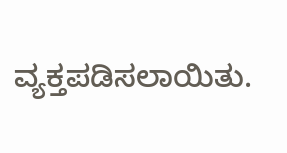ವ್ಯಕ್ತಪಡಿಸಲಾಯಿತು.